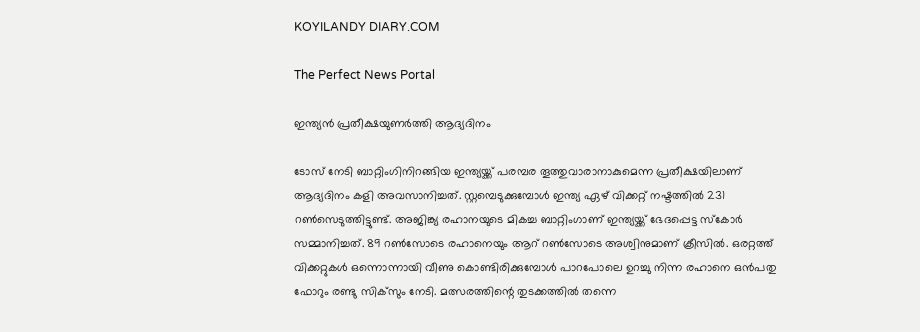KOYILANDY DIARY.COM

The Perfect News Portal

ഇന്ത്യന്‍ പ്രതീക്ഷയുണര്‍ത്തി ആദ്യദിനം

ടോസ് നേടി ബാറ്റിംഗിനിറങ്ങിയ ഇന്ത്യയ്ക്ക് പരമ്പര തൂത്തുവാരാനാകുമെന്ന പ്രതീക്ഷയിലാണ് ആദ്യദിനം കളി അവസാനിച്ചത്. സ്റ്റമ്പെടുക്കുമ്പോള്‍ ഇന്ത്യ ഏഴ് വിക്കറ്റ് നഷ്ടത്തില്‍ 231 റണ്‍സെടുത്തിട്ടുണ്ട്. അജിങ്ക്യ രഹാനയുടെ മികച്ച ബാറ്റിംഗാണ് ഇന്ത്യയ്ക്ക് ഭേദപ്പെട്ട സ്‌കോര്‍ സമ്മാനിച്ചത്. 89 റണ്‍സോടെ രഹാനെയും ആറ് റണ്‍സോടെ അശ്വിനുമാണ് ക്രീസില്‍. ഒരറ്റത്ത് വിക്കറ്റുകള്‍ ഒന്നൊന്നായി വീണു കൊണ്ടിരിക്കുമ്പോള്‍ പാറപോലെ ഉറച്ചു നിന്ന രഹാനെ ഒന്‍പതു ഫോറും രണ്ടു സിക്‌സും നേടി. മത്സരത്തിന്റെ തുടക്കത്തില്‍ തന്നെ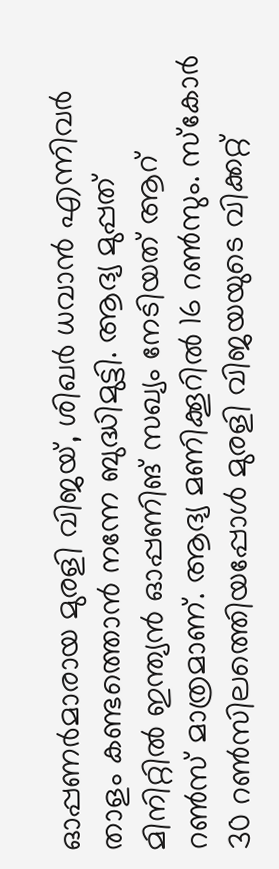ഓപ്പണര്‍മാരായ മുരളി വിജയ്, ശിഖര്‍ ധവാന്‍ എന്നിവര്‍ താളം കണ്ടത്തൊന്‍ നന്നേ ബുദ്ധിമുട്ടി. ആദ്യ മുപ്പത് മിനിറ്റില്‍ ഇന്ത്യന്‍ ഓപ്പണിങ് സഖ്യം നേടിയത് ആറ് റണ്‍സ് മാത്രമാണ്. ആദ്യ മണിക്കൂറില്‍ 16 റണ്‍സും. സ്‌കോര്‍ 30 റണ്‍സിലത്തെിയപ്പോള്‍ മുരളി വിജയയുടെ വിക്കറ്റ്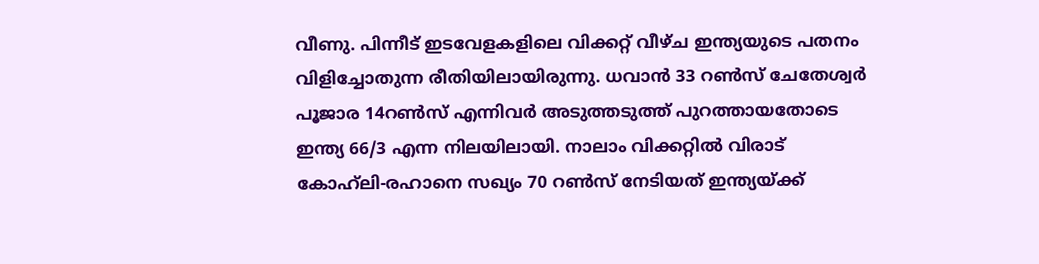വീണു. പിന്നീട് ഇടവേളകളിലെ വിക്കറ്റ് വീഴ്ച ഇന്ത്യയുടെ പതനം വിളിച്ചോതുന്ന രീതിയിലായിരുന്നു. ധവാന്‍ 33 റണ്‍സ് ചേതേശ്വര്‍ പൂജാര 14റണ്‍സ് എന്നിവര്‍ അടുത്തടുത്ത് പുറത്തായതോടെ ഇന്ത്യ 66/3 എന്ന നിലയിലായി. നാലാം വിക്കറ്റില്‍ വിരാട് കോഹ്‌ലി-രഹാനെ സഖ്യം 70 റണ്‍സ് നേടിയത് ഇന്ത്യയ്ക്ക്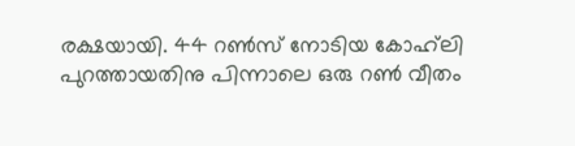രക്ഷയായി. 44 റണ്‍സ് നോടിയ കോഹ്‌ലി പുറത്തായതിനു പിന്നാലെ ഒരു റണ്‍ വീതം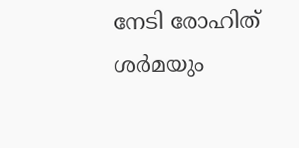നേടി രോഹിത് ശര്‍മയും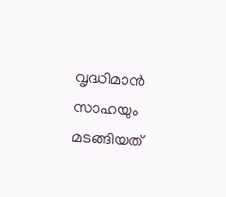വൃദ്ധിമാന്‍ സാഹയും മടങ്ങിയത്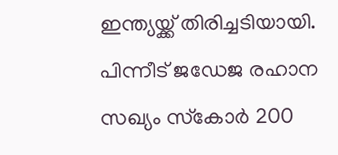ഇന്ത്യയ്ക്ക് തിരിച്ചടിയായി. പിന്നീട് ജഡേജ രഹാന സഖ്യം സ്‌കോര്‍ 200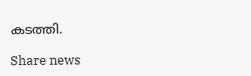കടത്തി.

Share news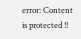error: Content is protected !!